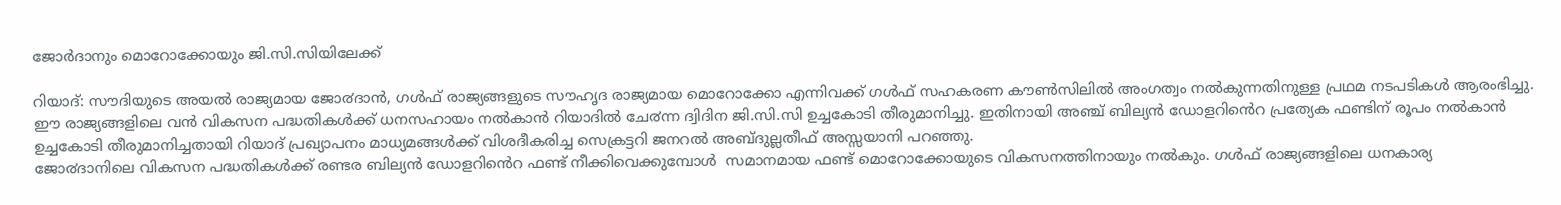ജോര്‍ദാനും മൊറോക്കോയും ജി.സി.സിയിലേക്ക്

റിയാദ്: സൗദിയുടെ അയൽ രാജ്യമായ ജോ൪ദാൻ, ഗൾഫ് രാജ്യങ്ങളുടെ സൗഹൃദ രാജ്യമായ മൊറോക്കോ എന്നിവക്ക് ഗൾഫ് സഹകരണ കൗൺസിലിൽ അംഗത്വം നൽകുന്നതിനുള്ള പ്രഥമ നടപടികൾ ആരംഭിച്ചു. ഈ രാജ്യങ്ങളിലെ വൻ വികസന പദ്ധതികൾക്ക് ധനസഹായം നൽകാൻ റിയാദിൽ ചേ൪ന്ന ദ്വിദിന ജി.സി.സി ഉച്ചകോടി തീരുമാനിച്ചു. ഇതിനായി അഞ്ച് ബില്യൻ ഡോളറിൻെറ പ്രത്യേക ഫണ്ടിന് രൂപം നൽകാൻ ഉച്ചകോടി തീരുമാനിച്ചതായി റിയാദ് പ്രഖ്യാപനം മാധ്യമങ്ങൾക്ക് വിശദീകരിച്ച സെക്രട്ടറി ജനറൽ അബ്ദുല്ലതീഫ് അസ്സയാനി പറഞ്ഞു.
ജോ൪ദാനിലെ വികസന പദ്ധതികൾക്ക് രണ്ടര ബില്യൻ ഡോളറിൻെറ ഫണ്ട് നീക്കിവെക്കുമ്പോൾ  സമാനമായ ഫണ്ട് മൊറോക്കോയുടെ വികസനത്തിനായും നൽകും. ഗൾഫ് രാജ്യങ്ങളിലെ ധനകാര്യ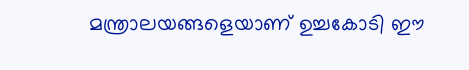മന്ത്രാലയങ്ങളെയാണ് ഉച്ചകോടി ഈ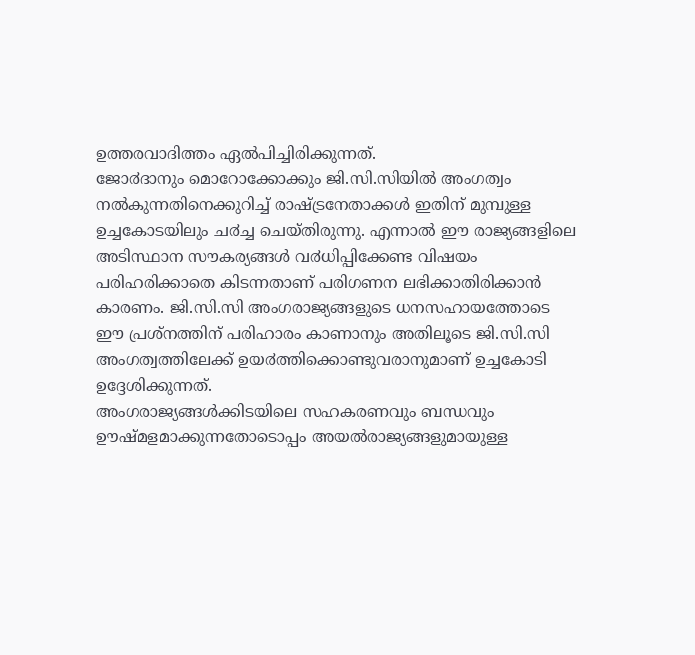ഉത്തരവാദിത്തം ഏൽപിച്ചിരിക്കുന്നത്.
ജോ൪ദാനും മൊറോക്കോക്കും ജി.സി.സിയിൽ അംഗത്വം നൽകുന്നതിനെക്കുറിച്ച് രാഷ്ട്രനേതാക്കൾ ഇതിന് മുമ്പുള്ള ഉച്ചകോടയിലും ച൪ച്ച ചെയ്തിരുന്നു. എന്നാൽ ഈ രാജ്യങ്ങളിലെ അടിസ്ഥാന സൗകര്യങ്ങൾ വ൪ധിപ്പിക്കേണ്ട വിഷയം പരിഹരിക്കാതെ കിടന്നതാണ് പരിഗണന ലഭിക്കാതിരിക്കാൻ കാരണം. ജി.സി.സി അംഗരാജ്യങ്ങളുടെ ധനസഹായത്തോടെ ഈ പ്രശ്നത്തിന് പരിഹാരം കാണാനും അതിലൂടെ ജി.സി.സി അംഗത്വത്തിലേക്ക് ഉയ൪ത്തിക്കൊണ്ടുവരാനുമാണ് ഉച്ചകോടി  ഉദ്ദേശിക്കുന്നത്.
അംഗരാജ്യങ്ങൾക്കിടയിലെ സഹകരണവും ബന്ധവും ഊഷ്മളമാക്കുന്നതോടൊപ്പം അയൽരാജ്യങ്ങളുമായുള്ള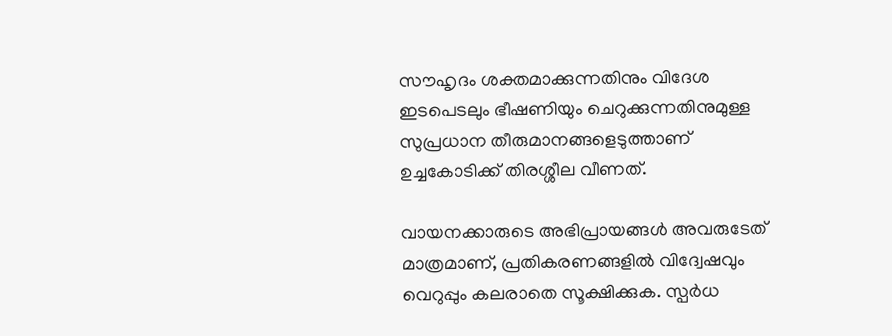സൗഹൃദം ശക്തമാക്കുന്നതിനും വിദേശ ഇടപെടലും ഭീഷണിയും ചെറുക്കുന്നതിനുമുള്ള സുപ്രധാന തീരുമാനങ്ങളെടുത്താണ്  ഉച്ചകോടിക്ക് തിരശ്ശീല വീണത്.

വായനക്കാരുടെ അഭിപ്രായങ്ങള്‍ അവരുടേത് മാത്രമാണ്, പ്രതികരണങ്ങളിൽ വിദ്വേഷവും വെറുപ്പും കലരാതെ സൂക്ഷിക്കുക. സ്പർധ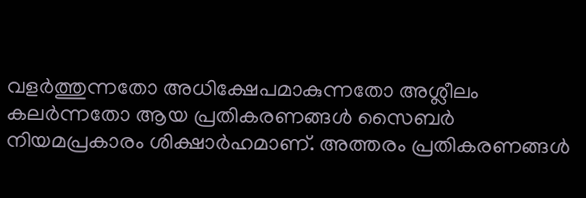വളർത്തുന്നതോ അധിക്ഷേപമാകുന്നതോ അശ്ലീലം കലർന്നതോ ആയ പ്രതികരണങ്ങൾ സൈബർ നിയമപ്രകാരം ശിക്ഷാർഹമാണ്. അത്തരം പ്രതികരണങ്ങൾ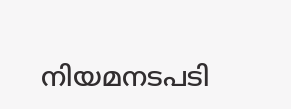നിയമനടപടി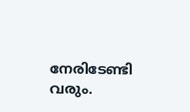നേരിടേണ്ടി വരും.